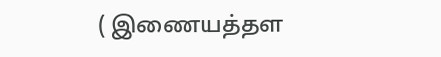( இணையத்தள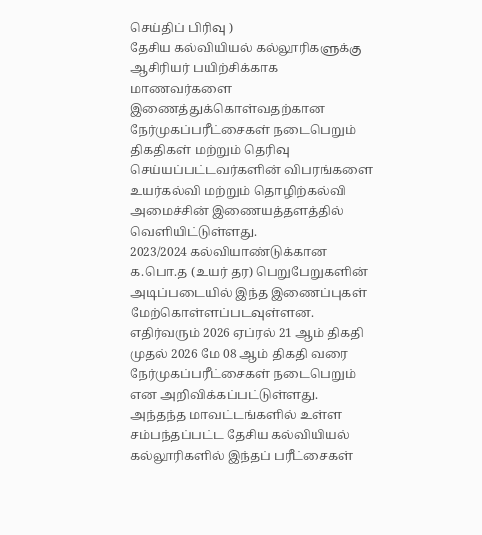செய்திப் பிரிவு )
தேசிய கல்வியியல் கல்லூரிகளுக்கு ஆசிரியர் பயிற்சிக்காக மாணவர்களை இணைத்துக்கொள்வதற்கான நேர்முகப்பரீட்சைகள் நடைபெறும் திகதிகள் மற்றும் தெரிவு செய்யப்பட்டவர்களின் விபரங்களை உயர்கல்வி மற்றும் தொழிற்கல்வி அமைச்சின் இணையத்தளத்தில் வெளியிட்டுள்ளது.
2023/2024 கல்வியாண்டுக்கான க.பொ.த (உயர் தர) பெறுபேறுகளின் அடிப்படையில் இந்த இணைப்புகள் மேற்கொள்ளப்படவுள்ளன.
எதிர்வரும் 2026 ஏப்ரல் 21 ஆம் திகதி முதல் 2026 மே 08 ஆம் திகதி வரை நேர்முகப்பரீட்சைகள் நடைபெறும் என அறிவிக்கப்பட்டுள்ளது.
அந்தந்த மாவட்டங்களில் உள்ள சம்பந்தப்பட்ட தேசிய கல்வியியல் கல்லூரிகளில் இந்தப் பரீட்சைகள்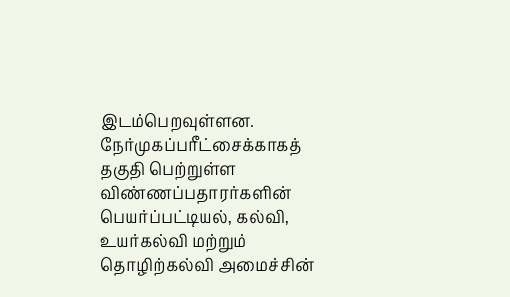இடம்பெறவுள்ளன.
நேர்முகப்பரீட்சைக்காகத் தகுதி பெற்றுள்ள விண்ணப்பதாரர்களின் பெயர்ப்பட்டியல், கல்வி, உயர்கல்வி மற்றும் தொழிற்கல்வி அமைச்சின்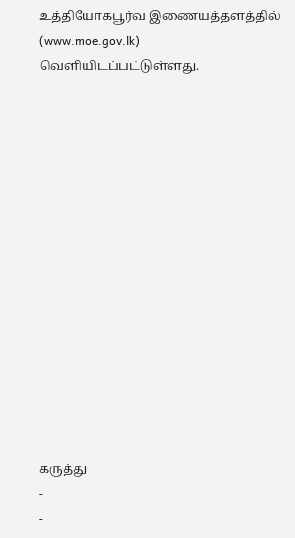உத்தியோகபூர்வ இணையத்தளத்தில் (www.moe.gov.lk) வெளியிடப்பட்டுள்ளது.















கருத்து
-
-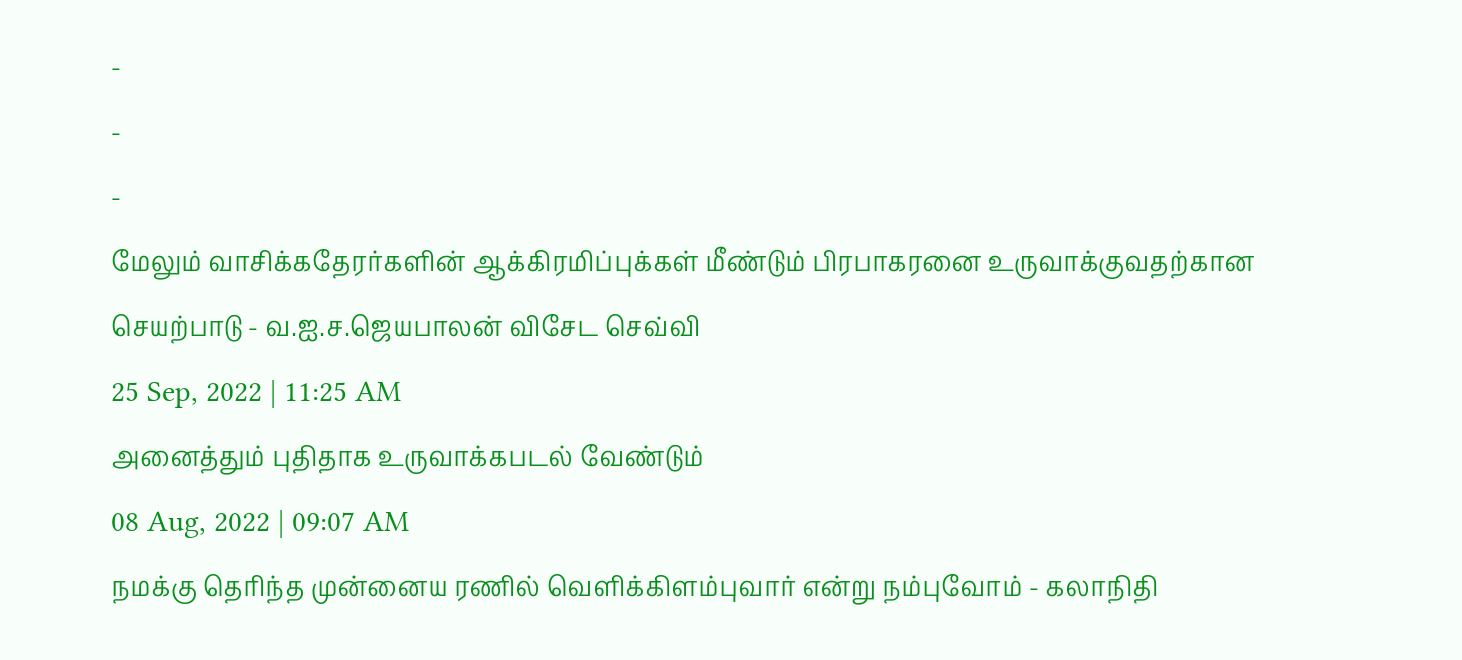-
-
-
மேலும் வாசிக்கதேரர்களின் ஆக்கிரமிப்புக்கள் மீண்டும் பிரபாகரனை உருவாக்குவதற்கான செயற்பாடு - வ.ஐ.ச.ஜெயபாலன் விசேட செவ்வி
25 Sep, 2022 | 11:25 AM
அனைத்தும் புதிதாக உருவாக்கபடல் வேண்டும்
08 Aug, 2022 | 09:07 AM
நமக்கு தெரிந்த முன்னைய ரணில் வெளிக்கிளம்புவார் என்று நம்புவோம் - கலாநிதி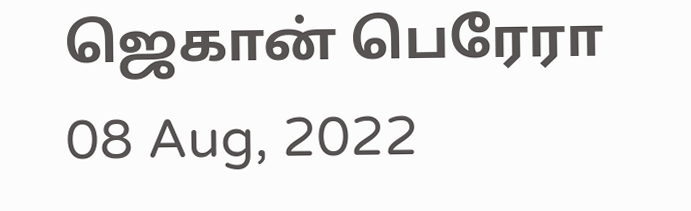ஜெகான் பெரேரா
08 Aug, 2022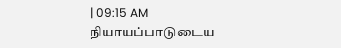| 09:15 AM
நியாயப்பாடுடைய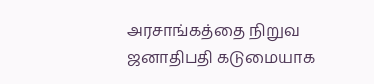அரசாங்கத்தை நிறுவ ஜனாதிபதி கடுமையாக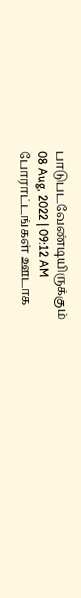பாடுபடவேண்டியிருக்கும்
08 Aug, 2022 | 09:12 AM
போராட்டங்கள் ஊடாக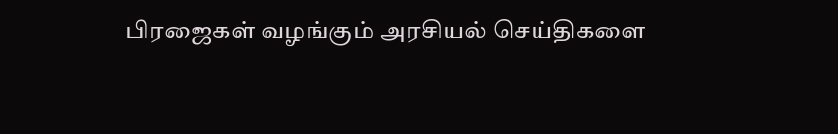பிரஜைகள் வழங்கும் அரசியல் செய்திகளை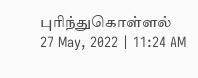புரிந்துகொள்ளல்
27 May, 2022 | 11:24 AM